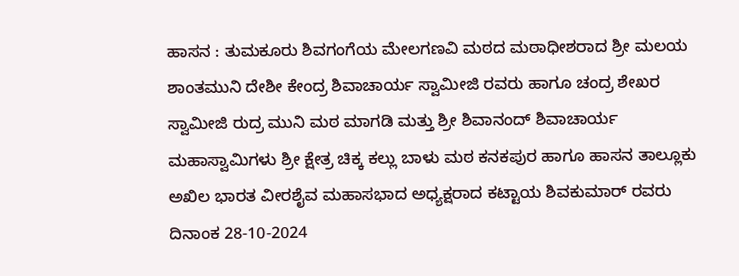ಹಾಸನ : ತುಮಕೂರು ಶಿವಗಂಗೆಯ ಮೇಲಗಣವಿ ಮಠದ ಮಠಾಧೀಶರಾದ ಶ್ರೀ ಮಲಯ ಶಾಂತಮುನಿ ದೇಶೀ ಕೇಂದ್ರ ಶಿವಾಚಾರ್ಯ ಸ್ವಾಮೀಜಿ ರವರು ಹಾಗೂ ಚಂದ್ರ ಶೇಖರ ಸ್ವಾಮೀಜಿ ರುದ್ರ ಮುನಿ ಮಠ ಮಾಗಡಿ ಮತ್ತು ಶ್ರೀ ಶಿವಾನಂದ್ ಶಿವಾಚಾರ್ಯ ಮಹಾಸ್ವಾಮಿಗಳು ಶ್ರೀ ಕ್ಷೇತ್ರ ಚಿಕ್ಕ ಕಲ್ಲು ಬಾಳು ಮಠ ಕನಕಪುರ ಹಾಗೂ ಹಾಸನ ತಾಲ್ಲೂಕು ಅಖಿಲ ಭಾರತ ವೀರಶೈವ ಮಹಾಸಭಾದ ಅಧ್ಯಕ್ಷರಾದ ಕಟ್ಟಾಯ ಶಿವಕುಮಾರ್ ರವರು ದಿನಾಂಕ 28-10-2024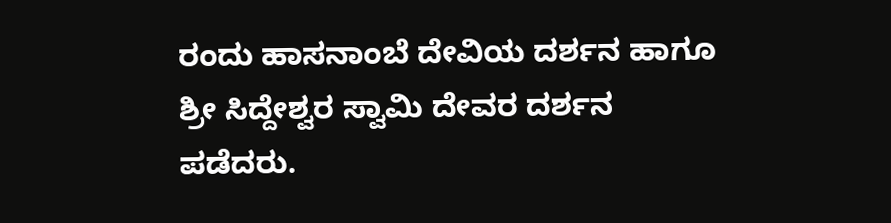ರಂದು ಹಾಸನಾಂಬೆ ದೇವಿಯ ದರ್ಶನ ಹಾಗೂ ಶ್ರೀ ಸಿದ್ದೇಶ್ವರ ಸ್ವಾಮಿ ದೇವರ ದರ್ಶನ ಪಡೆದರು.